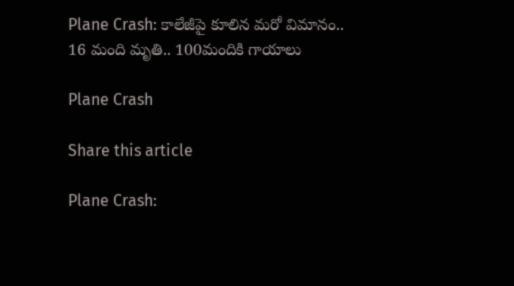Plane Crash: కాలేజీపై కూలిన మ‌రో విమానం.. 16 మంది మృతి.. 100మందికి గాయాలు

Plane Crash

Share this article

Plane Crash: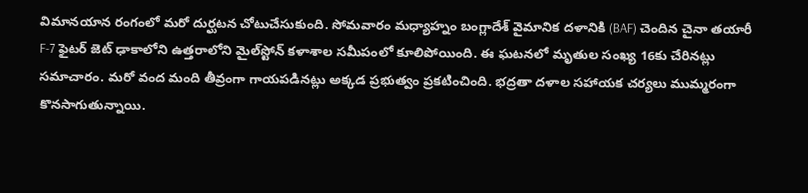విమాన‌యాన రంగంలో మ‌రో దుర్ఘ‌ట‌న చోటుచేసుకుంది. సోమ‌వారం మ‌ధ్యాహ్నం బంగ్లాదేశ్ వైమానిక దళానికి (BAF) చెందిన చైనా తయారీ F-7 ఫైటర్ జెట్ ఢాకాలోని ఉత్తరాలోని మైల్‌స్టోన్ కళాశాల సమీపంలో కూలిపోయింది. ఈ ఘ‌ట‌న‌లో మృతుల సంఖ్య 16కు చేరిన‌ట్లు స‌మాచారం. మ‌రో వంద మంది తీవ్రంగా గాయ‌ప‌డిన‌ట్లు అక్క‌డ ప్ర‌భుత్వం ప్ర‌క‌టించింది. భ‌ద్ర‌తా ద‌ళాల‌ స‌హాయ‌క చ‌ర్య‌లు ముమ్మ‌రంగా కొన‌సాగుతున్నాయి.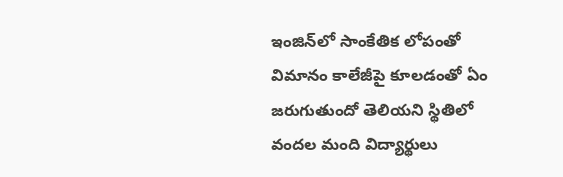ఇంజిన్‌లో సాంకేతిక లోపంతో విమానం కాలేజీపై కూల‌డంతో ఏం జ‌రుగుతుందో తెలియ‌ని స్థితిలో వంద‌ల మంది విద్యార్థులు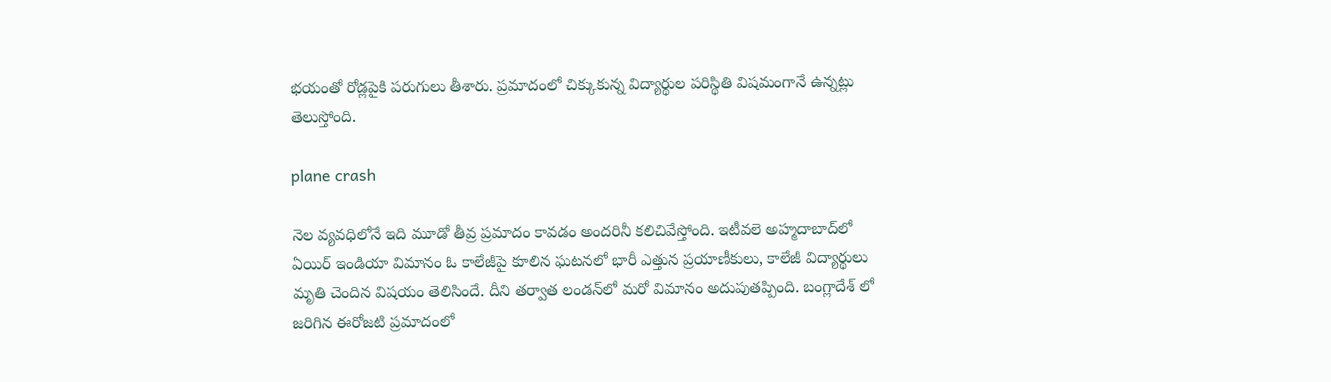భ‌యంతో రోడ్ల‌పైకి ప‌రుగులు తీశారు. ప్ర‌మాదంలో చిక్కుకున్న విద్యార్థుల ప‌రిస్థితి విష‌మంగానే ఉన్న‌ట్లు తెలుస్తోంది.

plane crash

నెల వ్య‌వ‌ధిలోనే ఇది మూడో తీవ్ర ప్ర‌మాదం కావ‌డం అంద‌రినీ క‌లిచివేస్తోంది. ఇటీవ‌లె అహ్మ‌దాబాద్‌లో ఏయిర్ ఇండియా విమానం ఓ కాలేజీపై కూలిన ఘ‌ట‌న‌లో భారీ ఎత్తున ప్ర‌యాణీకులు, కాలేజీ విద్యార్థులు మృతి చెందిన విష‌యం తెలిసిందే. దీని త‌ర్వాత లండ‌న్‌లో మ‌రో విమానం అదుపుత‌ప్పింది. బంగ్లాదేశ్ లో జ‌రిగిన ఈరోజ‌టి ప్ర‌మాదంలో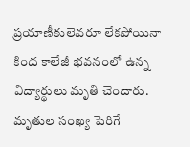ప్ర‌యాణీకులెవ‌రూ లేక‌పోయినా కింద కాలేజీ భ‌వ‌నంలో ఉన్న విద్యార్థులు మృతి చెందారు. మృతుల సంఖ్య పెరిగే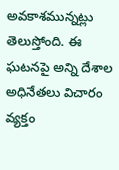అవ‌కాశ‌మున్న‌ట్లు తెలుస్తోంది. ఈ ఘ‌ట‌న‌పై అన్ని దేశాల అధినేత‌లు విచారం వ్య‌క్తం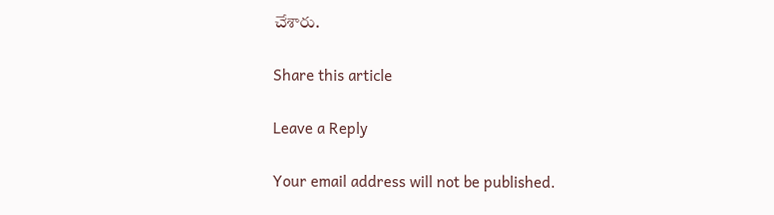చేశారు.

Share this article

Leave a Reply

Your email address will not be published.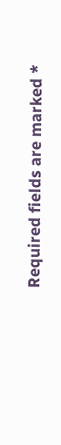Required fields are marked *